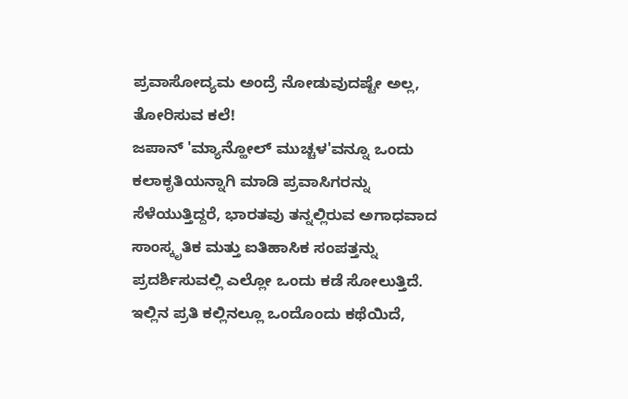ಪ್ರವಾಸೋದ್ಯಮ ಅಂದ್ರೆ ನೋಡುವುದಷ್ಟೇ ಅಲ್ಲ, ತೋರಿಸುವ ಕಲೆ!
ಜಪಾನ್ 'ಮ್ಯಾನ್ಹೋಲ್ ಮುಚ್ಚಳ'ವನ್ನೂ ಒಂದು ಕಲಾಕೃತಿಯನ್ನಾಗಿ ಮಾಡಿ ಪ್ರವಾಸಿಗರನ್ನು ಸೆಳೆಯುತ್ತಿದ್ದರೆ, ಭಾರತವು ತನ್ನಲ್ಲಿರುವ ಅಗಾಧವಾದ ಸಾಂಸ್ಕೃತಿಕ ಮತ್ತು ಐತಿಹಾಸಿಕ ಸಂಪತ್ತನ್ನು ಪ್ರದರ್ಶಿಸುವಲ್ಲಿ ಎಲ್ಲೋ ಒಂದು ಕಡೆ ಸೋಲುತ್ತಿದೆ. ಇಲ್ಲಿನ ಪ್ರತಿ ಕಲ್ಲಿನಲ್ಲೂ ಒಂದೊಂದು ಕಥೆಯಿದೆ,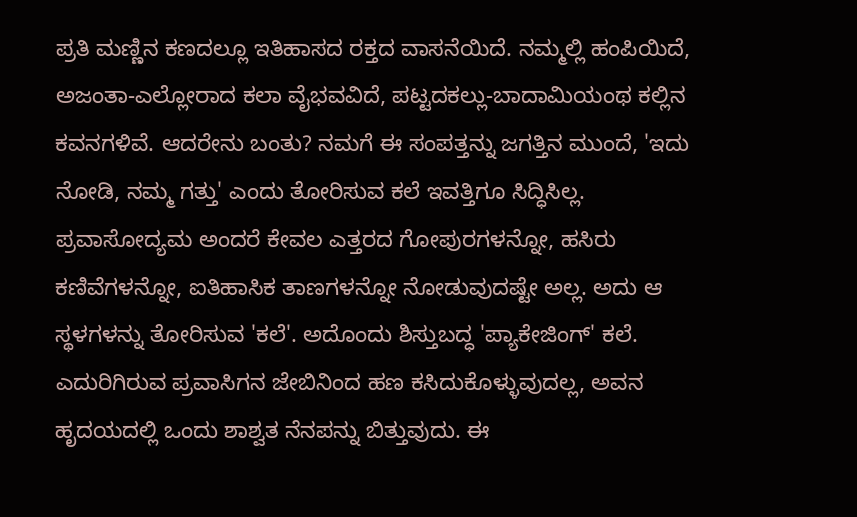ಪ್ರತಿ ಮಣ್ಣಿನ ಕಣದಲ್ಲೂ ಇತಿಹಾಸದ ರಕ್ತದ ವಾಸನೆಯಿದೆ. ನಮ್ಮಲ್ಲಿ ಹಂಪಿಯಿದೆ, ಅಜಂತಾ-ಎಲ್ಲೋರಾದ ಕಲಾ ವೈಭವವಿದೆ, ಪಟ್ಟದಕಲ್ಲು-ಬಾದಾಮಿಯಂಥ ಕಲ್ಲಿನ ಕವನಗಳಿವೆ. ಆದರೇನು ಬಂತು? ನಮಗೆ ಈ ಸಂಪತ್ತನ್ನು ಜಗತ್ತಿನ ಮುಂದೆ, 'ಇದು ನೋಡಿ, ನಮ್ಮ ಗತ್ತು' ಎಂದು ತೋರಿಸುವ ಕಲೆ ಇವತ್ತಿಗೂ ಸಿದ್ಧಿಸಿಲ್ಲ.
ಪ್ರವಾಸೋದ್ಯಮ ಅಂದರೆ ಕೇವಲ ಎತ್ತರದ ಗೋಪುರಗಳನ್ನೋ, ಹಸಿರು ಕಣಿವೆಗಳನ್ನೋ, ಐತಿಹಾಸಿಕ ತಾಣಗಳನ್ನೋ ನೋಡುವುದಷ್ಟೇ ಅಲ್ಲ. ಅದು ಆ ಸ್ಥಳಗಳನ್ನು ತೋರಿಸುವ 'ಕಲೆ'. ಅದೊಂದು ಶಿಸ್ತುಬದ್ಧ 'ಪ್ಯಾಕೇಜಿಂಗ್' ಕಲೆ. ಎದುರಿಗಿರುವ ಪ್ರವಾಸಿಗನ ಜೇಬಿನಿಂದ ಹಣ ಕಸಿದುಕೊಳ್ಳುವುದಲ್ಲ, ಅವನ ಹೃದಯದಲ್ಲಿ ಒಂದು ಶಾಶ್ವತ ನೆನಪನ್ನು ಬಿತ್ತುವುದು. ಈ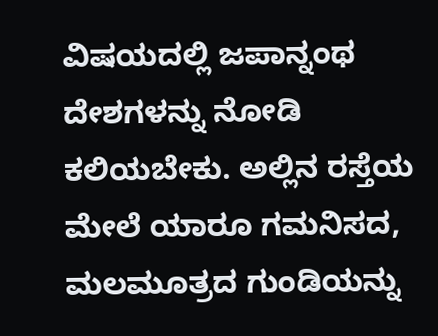ವಿಷಯದಲ್ಲಿ ಜಪಾನ್ನಂಥ ದೇಶಗಳನ್ನು ನೋಡಿ ಕಲಿಯಬೇಕು. ಅಲ್ಲಿನ ರಸ್ತೆಯ ಮೇಲೆ ಯಾರೂ ಗಮನಿಸದ, ಮಲಮೂತ್ರದ ಗುಂಡಿಯನ್ನು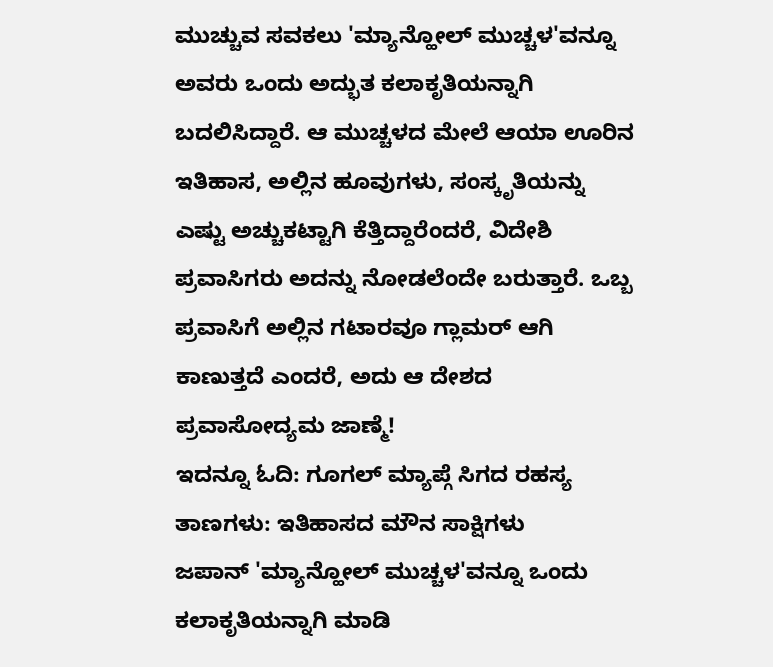ಮುಚ್ಚುವ ಸವಕಲು 'ಮ್ಯಾನ್ಹೋಲ್ ಮುಚ್ಚಳ'ವನ್ನೂ ಅವರು ಒಂದು ಅದ್ಭುತ ಕಲಾಕೃತಿಯನ್ನಾಗಿ ಬದಲಿಸಿದ್ದಾರೆ. ಆ ಮುಚ್ಚಳದ ಮೇಲೆ ಆಯಾ ಊರಿನ ಇತಿಹಾಸ, ಅಲ್ಲಿನ ಹೂವುಗಳು, ಸಂಸ್ಕೃತಿಯನ್ನು ಎಷ್ಟು ಅಚ್ಚುಕಟ್ಟಾಗಿ ಕೆತ್ತಿದ್ದಾರೆಂದರೆ, ವಿದೇಶಿ ಪ್ರವಾಸಿಗರು ಅದನ್ನು ನೋಡಲೆಂದೇ ಬರುತ್ತಾರೆ. ಒಬ್ಬ ಪ್ರವಾಸಿಗೆ ಅಲ್ಲಿನ ಗಟಾರವೂ ಗ್ಲಾಮರ್ ಆಗಿ ಕಾಣುತ್ತದೆ ಎಂದರೆ, ಅದು ಆ ದೇಶದ ಪ್ರವಾಸೋದ್ಯಮ ಜಾಣ್ಮೆ!
ಇದನ್ನೂ ಓದಿ: ಗೂಗಲ್ ಮ್ಯಾಪ್ಗೆ ಸಿಗದ ರಹಸ್ಯ ತಾಣಗಳು: ಇತಿಹಾಸದ ಮೌನ ಸಾಕ್ಷಿಗಳು
ಜಪಾನ್ 'ಮ್ಯಾನ್ಹೋಲ್ ಮುಚ್ಚಳ'ವನ್ನೂ ಒಂದು ಕಲಾಕೃತಿಯನ್ನಾಗಿ ಮಾಡಿ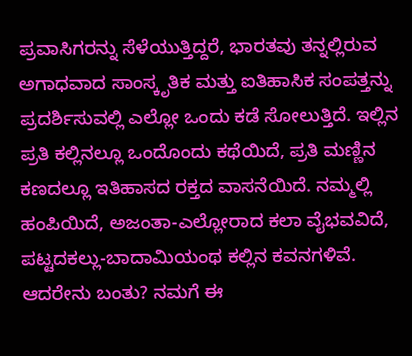ಪ್ರವಾಸಿಗರನ್ನು ಸೆಳೆಯುತ್ತಿದ್ದರೆ, ಭಾರತವು ತನ್ನಲ್ಲಿರುವ ಅಗಾಧವಾದ ಸಾಂಸ್ಕೃತಿಕ ಮತ್ತು ಐತಿಹಾಸಿಕ ಸಂಪತ್ತನ್ನು ಪ್ರದರ್ಶಿಸುವಲ್ಲಿ ಎಲ್ಲೋ ಒಂದು ಕಡೆ ಸೋಲುತ್ತಿದೆ. ಇಲ್ಲಿನ ಪ್ರತಿ ಕಲ್ಲಿನಲ್ಲೂ ಒಂದೊಂದು ಕಥೆಯಿದೆ, ಪ್ರತಿ ಮಣ್ಣಿನ ಕಣದಲ್ಲೂ ಇತಿಹಾಸದ ರಕ್ತದ ವಾಸನೆಯಿದೆ. ನಮ್ಮಲ್ಲಿ ಹಂಪಿಯಿದೆ, ಅಜಂತಾ-ಎಲ್ಲೋರಾದ ಕಲಾ ವೈಭವವಿದೆ, ಪಟ್ಟದಕಲ್ಲು-ಬಾದಾಮಿಯಂಥ ಕಲ್ಲಿನ ಕವನಗಳಿವೆ. ಆದರೇನು ಬಂತು? ನಮಗೆ ಈ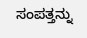ಸಂಪತ್ತನ್ನು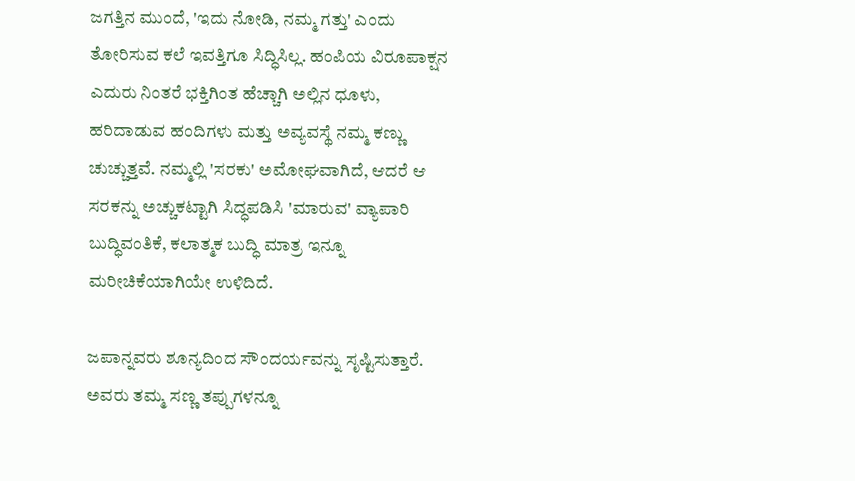ಜಗತ್ತಿನ ಮುಂದೆ, 'ಇದು ನೋಡಿ, ನಮ್ಮ ಗತ್ತು' ಎಂದು ತೋರಿಸುವ ಕಲೆ ಇವತ್ತಿಗೂ ಸಿದ್ಧಿಸಿಲ್ಲ. ಹಂಪಿಯ ವಿರೂಪಾಕ್ಷನ ಎದುರು ನಿಂತರೆ ಭಕ್ತಿಗಿಂತ ಹೆಚ್ಚಾಗಿ ಅಲ್ಲಿನ ಧೂಳು, ಹರಿದಾಡುವ ಹಂದಿಗಳು ಮತ್ತು ಅವ್ಯವಸ್ಥೆ ನಮ್ಮ ಕಣ್ಣು ಚುಚ್ಚುತ್ತವೆ. ನಮ್ಮಲ್ಲಿ 'ಸರಕು' ಅಮೋಘವಾಗಿದೆ, ಆದರೆ ಆ ಸರಕನ್ನು ಅಚ್ಚುಕಟ್ಟಾಗಿ ಸಿದ್ಧಪಡಿಸಿ 'ಮಾರುವ' ವ್ಯಾಪಾರಿ ಬುದ್ಧಿವಂತಿಕೆ, ಕಲಾತ್ಮಕ ಬುದ್ಧಿ ಮಾತ್ರ ಇನ್ನೂ ಮರೀಚಿಕೆಯಾಗಿಯೇ ಉಳಿದಿದೆ.

ಜಪಾನ್ನವರು ಶೂನ್ಯದಿಂದ ಸೌಂದರ್ಯವನ್ನು ಸೃಷ್ಟಿಸುತ್ತಾರೆ. ಅವರು ತಮ್ಮ ಸಣ್ಣ ತಪ್ಪುಗಳನ್ನೂ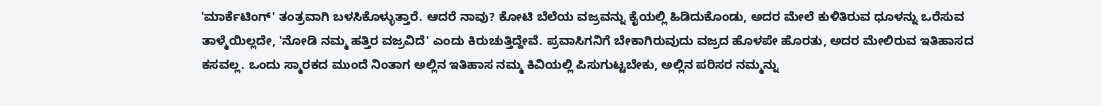'ಮಾರ್ಕೆಟಿಂಗ್' ತಂತ್ರವಾಗಿ ಬಳಸಿಕೊಳ್ಳುತ್ತಾರೆ. ಆದರೆ ನಾವು? ಕೋಟಿ ಬೆಲೆಯ ವಜ್ರವನ್ನು ಕೈಯಲ್ಲಿ ಹಿಡಿದುಕೊಂಡು, ಅದರ ಮೇಲೆ ಕುಳಿತಿರುವ ಧೂಳನ್ನು ಒರೆಸುವ ತಾಳ್ಮೆಯಿಲ್ಲದೇ, 'ನೋಡಿ ನಮ್ಮ ಹತ್ತಿರ ವಜ್ರವಿದೆ' ಎಂದು ಕಿರುಚುತ್ತಿದ್ದೇವೆ. ಪ್ರವಾಸಿಗನಿಗೆ ಬೇಕಾಗಿರುವುದು ವಜ್ರದ ಹೊಳಪೇ ಹೊರತು, ಅದರ ಮೇಲಿರುವ ಇತಿಹಾಸದ ಕಸವಲ್ಲ. ಒಂದು ಸ್ಮಾರಕದ ಮುಂದೆ ನಿಂತಾಗ ಅಲ್ಲಿನ ಇತಿಹಾಸ ನಮ್ಮ ಕಿವಿಯಲ್ಲಿ ಪಿಸುಗುಟ್ಟಬೇಕು, ಅಲ್ಲಿನ ಪರಿಸರ ನಮ್ಮನ್ನು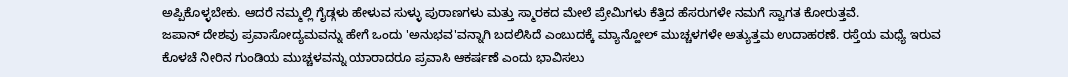ಅಪ್ಪಿಕೊಳ್ಳಬೇಕು. ಆದರೆ ನಮ್ಮಲ್ಲಿ ಗೈಡ್ಗಳು ಹೇಳುವ ಸುಳ್ಳು ಪುರಾಣಗಳು ಮತ್ತು ಸ್ಮಾರಕದ ಮೇಲೆ ಪ್ರೇಮಿಗಳು ಕೆತ್ತಿದ ಹೆಸರುಗಳೇ ನಮಗೆ ಸ್ವಾಗತ ಕೋರುತ್ತವೆ.
ಜಪಾನ್ ದೇಶವು ಪ್ರವಾಸೋದ್ಯಮವನ್ನು ಹೇಗೆ ಒಂದು 'ಅನುಭವ'ವನ್ನಾಗಿ ಬದಲಿಸಿದೆ ಎಂಬುದಕ್ಕೆ ಮ್ಯಾನ್ಹೋಲ್ ಮುಚ್ಚಳಗಳೇ ಅತ್ಯುತ್ತಮ ಉದಾಹರಣೆ. ರಸ್ತೆಯ ಮಧ್ಯೆ ಇರುವ ಕೊಳಚೆ ನೀರಿನ ಗುಂಡಿಯ ಮುಚ್ಚಳವನ್ನು ಯಾರಾದರೂ ಪ್ರವಾಸಿ ಆಕರ್ಷಣೆ ಎಂದು ಭಾವಿಸಲು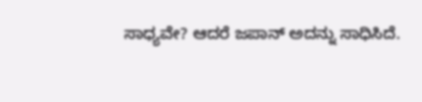ಸಾಧ್ಯವೇ? ಆದರೆ ಜಪಾನ್ ಅದನ್ನು ಸಾಧಿಸಿದೆ.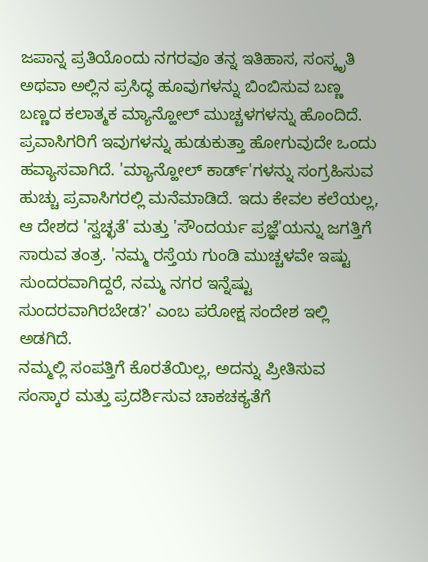ಜಪಾನ್ನ ಪ್ರತಿಯೊಂದು ನಗರವೂ ತನ್ನ ಇತಿಹಾಸ, ಸಂಸ್ಕೃತಿ ಅಥವಾ ಅಲ್ಲಿನ ಪ್ರಸಿದ್ಧ ಹೂವುಗಳನ್ನು ಬಿಂಬಿಸುವ ಬಣ್ಣ ಬಣ್ಣದ ಕಲಾತ್ಮಕ ಮ್ಯಾನ್ಹೋಲ್ ಮುಚ್ಚಳಗಳನ್ನು ಹೊಂದಿದೆ. ಪ್ರವಾಸಿಗರಿಗೆ ಇವುಗಳನ್ನು ಹುಡುಕುತ್ತಾ ಹೋಗುವುದೇ ಒಂದು ಹವ್ಯಾಸವಾಗಿದೆ. 'ಮ್ಯಾನ್ಹೋಲ್ ಕಾರ್ಡ್'ಗಳನ್ನು ಸಂಗ್ರಹಿಸುವ ಹುಚ್ಚು ಪ್ರವಾಸಿಗರಲ್ಲಿ ಮನೆಮಾಡಿದೆ. ಇದು ಕೇವಲ ಕಲೆಯಲ್ಲ, ಆ ದೇಶದ 'ಸ್ವಚ್ಛತೆ' ಮತ್ತು 'ಸೌಂದರ್ಯ ಪ್ರಜ್ಞೆ'ಯನ್ನು ಜಗತ್ತಿಗೆ ಸಾರುವ ತಂತ್ರ. 'ನಮ್ಮ ರಸ್ತೆಯ ಗುಂಡಿ ಮುಚ್ಚಳವೇ ಇಷ್ಟು ಸುಂದರವಾಗಿದ್ದರೆ, ನಮ್ಮ ನಗರ ಇನ್ನೆಷ್ಟು ಸುಂದರವಾಗಿರಬೇಡ?' ಎಂಬ ಪರೋಕ್ಷ ಸಂದೇಶ ಇಲ್ಲಿ ಅಡಗಿದೆ.
ನಮ್ಮಲ್ಲಿ ಸಂಪತ್ತಿಗೆ ಕೊರತೆಯಿಲ್ಲ, ಅದನ್ನು ಪ್ರೀತಿಸುವ ಸಂಸ್ಕಾರ ಮತ್ತು ಪ್ರದರ್ಶಿಸುವ ಚಾಕಚಕ್ಯತೆಗೆ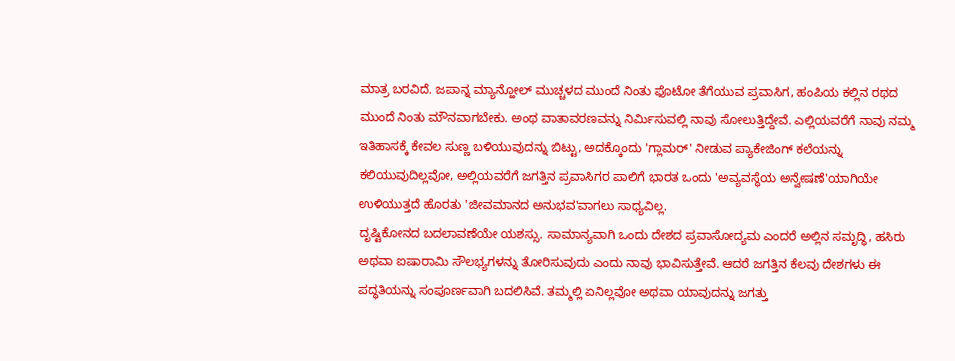ಮಾತ್ರ ಬರವಿದೆ. ಜಪಾನ್ನ ಮ್ಯಾನ್ಹೋಲ್ ಮುಚ್ಚಳದ ಮುಂದೆ ನಿಂತು ಫೊಟೋ ತೆಗೆಯುವ ಪ್ರವಾಸಿಗ, ಹಂಪಿಯ ಕಲ್ಲಿನ ರಥದ ಮುಂದೆ ನಿಂತು ಮೌನವಾಗಬೇಕು. ಅಂಥ ವಾತಾವರಣವನ್ನು ನಿರ್ಮಿಸುವಲ್ಲಿ ನಾವು ಸೋಲುತ್ತಿದ್ದೇವೆ. ಎಲ್ಲಿಯವರೆಗೆ ನಾವು ನಮ್ಮ ಇತಿಹಾಸಕ್ಕೆ ಕೇವಲ ಸುಣ್ಣ ಬಳಿಯುವುದನ್ನು ಬಿಟ್ಟು, ಅದಕ್ಕೊಂದು 'ಗ್ಲಾಮರ್' ನೀಡುವ ಪ್ಯಾಕೇಜಿಂಗ್ ಕಲೆಯನ್ನು ಕಲಿಯುವುದಿಲ್ಲವೋ, ಅಲ್ಲಿಯವರೆಗೆ ಜಗತ್ತಿನ ಪ್ರವಾಸಿಗರ ಪಾಲಿಗೆ ಭಾರತ ಒಂದು 'ಅವ್ಯವಸ್ಥೆಯ ಅನ್ವೇಷಣೆ'ಯಾಗಿಯೇ ಉಳಿಯುತ್ತದೆ ಹೊರತು 'ಜೀವಮಾನದ ಅನುಭವ'ವಾಗಲು ಸಾಧ್ಯವಿಲ್ಲ.
ದೃಷ್ಟಿಕೋನದ ಬದಲಾವಣೆಯೇ ಯಶಸ್ಸು. ಸಾಮಾನ್ಯವಾಗಿ ಒಂದು ದೇಶದ ಪ್ರವಾಸೋದ್ಯಮ ಎಂದರೆ ಅಲ್ಲಿನ ಸಮೃದ್ಧಿ, ಹಸಿರು ಅಥವಾ ಐಷಾರಾಮಿ ಸೌಲಭ್ಯಗಳನ್ನು ತೋರಿಸುವುದು ಎಂದು ನಾವು ಭಾವಿಸುತ್ತೇವೆ. ಆದರೆ ಜಗತ್ತಿನ ಕೆಲವು ದೇಶಗಳು ಈ ಪದ್ಧತಿಯನ್ನು ಸಂಪೂರ್ಣವಾಗಿ ಬದಲಿಸಿವೆ. ತಮ್ಮಲ್ಲಿ ಏನಿಲ್ಲವೋ ಅಥವಾ ಯಾವುದನ್ನು ಜಗತ್ತು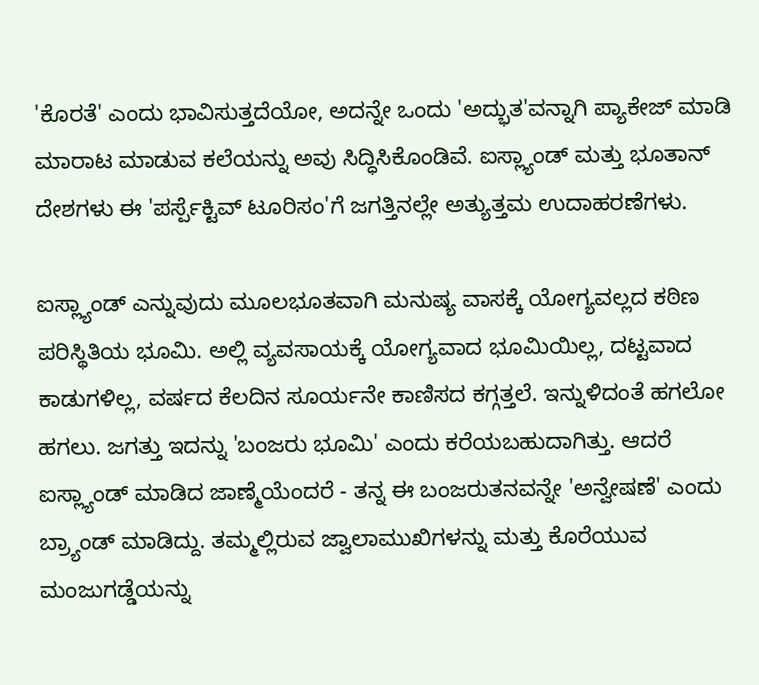'ಕೊರತೆ' ಎಂದು ಭಾವಿಸುತ್ತದೆಯೋ, ಅದನ್ನೇ ಒಂದು 'ಅದ್ಭುತ'ವನ್ನಾಗಿ ಪ್ಯಾಕೇಜ್ ಮಾಡಿ ಮಾರಾಟ ಮಾಡುವ ಕಲೆಯನ್ನು ಅವು ಸಿದ್ಧಿಸಿಕೊಂಡಿವೆ. ಐಸ್ಲ್ಯಾಂಡ್ ಮತ್ತು ಭೂತಾನ್ ದೇಶಗಳು ಈ 'ಪರ್ಸ್ಪೆಕ್ಟಿವ್ ಟೂರಿಸಂ'ಗೆ ಜಗತ್ತಿನಲ್ಲೇ ಅತ್ಯುತ್ತಮ ಉದಾಹರಣೆಗಳು.

ಐಸ್ಲ್ಯಾಂಡ್ ಎನ್ನುವುದು ಮೂಲಭೂತವಾಗಿ ಮನುಷ್ಯ ವಾಸಕ್ಕೆ ಯೋಗ್ಯವಲ್ಲದ ಕಠಿಣ ಪರಿಸ್ಥಿತಿಯ ಭೂಮಿ. ಅಲ್ಲಿ ವ್ಯವಸಾಯಕ್ಕೆ ಯೋಗ್ಯವಾದ ಭೂಮಿಯಿಲ್ಲ, ದಟ್ಟವಾದ ಕಾಡುಗಳಿಲ್ಲ, ವರ್ಷದ ಕೆಲದಿನ ಸೂರ್ಯನೇ ಕಾಣಿಸದ ಕಗ್ಗತ್ತಲೆ. ಇನ್ನುಳಿದಂತೆ ಹಗಲೋ ಹಗಲು. ಜಗತ್ತು ಇದನ್ನು 'ಬಂಜರು ಭೂಮಿ' ಎಂದು ಕರೆಯಬಹುದಾಗಿತ್ತು. ಆದರೆ ಐಸ್ಲ್ಯಾಂಡ್ ಮಾಡಿದ ಜಾಣ್ಮೆಯೆಂದರೆ - ತನ್ನ ಈ ಬಂಜರುತನವನ್ನೇ 'ಅನ್ವೇಷಣೆ' ಎಂದು ಬ್ರ್ಯಾಂಡ್ ಮಾಡಿದ್ದು. ತಮ್ಮಲ್ಲಿರುವ ಜ್ವಾಲಾಮುಖಿಗಳನ್ನು ಮತ್ತು ಕೊರೆಯುವ ಮಂಜುಗಡ್ಡೆಯನ್ನು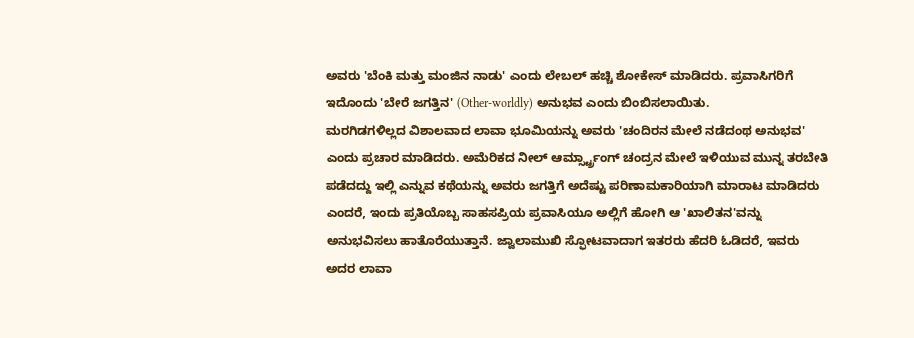ಅವರು 'ಬೆಂಕಿ ಮತ್ತು ಮಂಜಿನ ನಾಡು' ಎಂದು ಲೇಬಲ್ ಹಚ್ಚಿ ಶೋಕೇಸ್ ಮಾಡಿದರು. ಪ್ರವಾಸಿಗರಿಗೆ ಇದೊಂದು 'ಬೇರೆ ಜಗತ್ತಿನ' (Other-worldly) ಅನುಭವ ಎಂದು ಬಿಂಬಿಸಲಾಯಿತು.
ಮರಗಿಡಗಳಿಲ್ಲದ ವಿಶಾಲವಾದ ಲಾವಾ ಭೂಮಿಯನ್ನು ಅವರು 'ಚಂದಿರನ ಮೇಲೆ ನಡೆದಂಥ ಅನುಭವ' ಎಂದು ಪ್ರಚಾರ ಮಾಡಿದರು. ಅಮೆರಿಕದ ನೀಲ್ ಆರ್ಮ್ಸ್ಟ್ರಾಂಗ್ ಚಂದ್ರನ ಮೇಲೆ ಇಳಿಯುವ ಮುನ್ನ ತರಬೇತಿ ಪಡೆದದ್ದು ಇಲ್ಲಿ ಎನ್ನುವ ಕಥೆಯನ್ನು ಅವರು ಜಗತ್ತಿಗೆ ಅದೆಷ್ಟು ಪರಿಣಾಮಕಾರಿಯಾಗಿ ಮಾರಾಟ ಮಾಡಿದರು ಎಂದರೆ, ಇಂದು ಪ್ರತಿಯೊಬ್ಬ ಸಾಹಸಪ್ರಿಯ ಪ್ರವಾಸಿಯೂ ಅಲ್ಲಿಗೆ ಹೋಗಿ ಆ 'ಖಾಲಿತನ'ವನ್ನು ಅನುಭವಿಸಲು ಹಾತೊರೆಯುತ್ತಾನೆ. ಜ್ವಾಲಾಮುಖಿ ಸ್ಫೋಟವಾದಾಗ ಇತರರು ಹೆದರಿ ಓಡಿದರೆ, ಇವರು ಅದರ ಲಾವಾ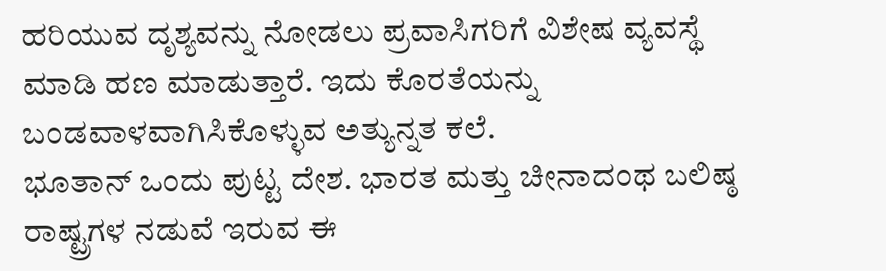ಹರಿಯುವ ದೃಶ್ಯವನ್ನು ನೋಡಲು ಪ್ರವಾಸಿಗರಿಗೆ ವಿಶೇಷ ವ್ಯವಸ್ಥೆ ಮಾಡಿ ಹಣ ಮಾಡುತ್ತಾರೆ. ಇದು ಕೊರತೆಯನ್ನು ಬಂಡವಾಳವಾಗಿಸಿಕೊಳ್ಳುವ ಅತ್ಯುನ್ನತ ಕಲೆ.
ಭೂತಾನ್ ಒಂದು ಪುಟ್ಟ ದೇಶ. ಭಾರತ ಮತ್ತು ಚೀನಾದಂಥ ಬಲಿಷ್ಠ ರಾಷ್ಟ್ರಗಳ ನಡುವೆ ಇರುವ ಈ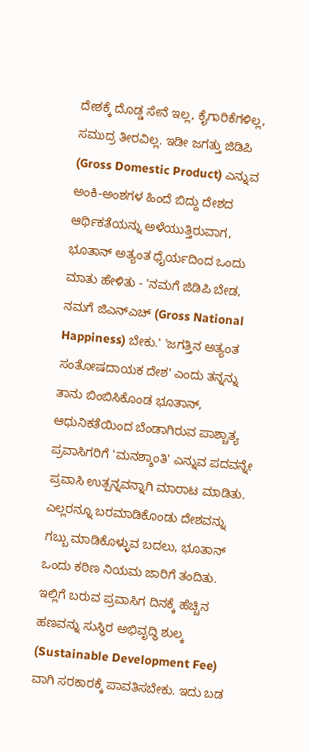ದೇಶಕ್ಕೆ ದೊಡ್ಡ ಸೇನೆ ಇಲ್ಲ, ಕೈಗಾರಿಕೆಗಳಿಲ್ಲ, ಸಮುದ್ರ ತೀರವಿಲ್ಲ. ಇಡೀ ಜಗತ್ತು ಜಿಡಿಪಿ (Gross Domestic Product) ಎನ್ನುವ ಅಂಕಿ-ಅಂಶಗಳ ಹಿಂದೆ ಬಿದ್ದು ದೇಶದ ಆರ್ಥಿಕತೆಯನ್ನು ಅಳೆಯುತ್ತಿರುವಾಗ, ಭೂತಾನ್ ಅತ್ಯಂತ ಧೈರ್ಯದಿಂದ ಒಂದು ಮಾತು ಹೇಳಿತು - 'ನಮಗೆ ಜಿಡಿಪಿ ಬೇಡ, ನಮಗೆ ಜಿಎನ್ಎಚ್ (Gross National Happiness) ಬೇಕು.' 'ಜಗತ್ತಿನ ಅತ್ಯಂತ ಸಂತೋಷದಾಯಕ ದೇಶ' ಎಂದು ತನ್ನನ್ನು ತಾನು ಬಿಂಬಿಸಿಕೊಂಡ ಭೂತಾನ್, ಆಧುನಿಕತೆಯಿಂದ ಬೆಂಡಾಗಿರುವ ಪಾಶ್ಚಾತ್ಯ ಪ್ರವಾಸಿಗರಿಗೆ 'ಮನಶ್ಶಾಂತಿ' ಎನ್ನುವ ಪದವನ್ನೇ ಪ್ರವಾಸಿ ಉತ್ಪನ್ನವನ್ನಾಗಿ ಮಾರಾಟ ಮಾಡಿತು. ಎಲ್ಲರನ್ನೂ ಬರಮಾಡಿಕೊಂಡು ದೇಶವನ್ನು ಗಬ್ಬು ಮಾಡಿಕೊಳ್ಳುವ ಬದಲು, ಭೂತಾನ್ ಒಂದು ಕಠಿಣ ನಿಯಮ ಜಾರಿಗೆ ತಂದಿತು. ಇಲ್ಲಿಗೆ ಬರುವ ಪ್ರವಾಸಿಗ ದಿನಕ್ಕೆ ಹೆಚ್ಚಿನ ಹಣವನ್ನು ಸುಸ್ಥಿರ ಅಭಿವೃದ್ಧಿ ಶುಲ್ಕ (Sustainable Development Fee) ವಾಗಿ ಸರಕಾರಕ್ಕೆ ಪಾವತಿಸಬೇಕು. ಇದು ಬಡ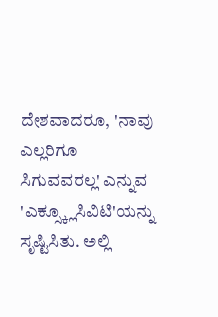ದೇಶವಾದರೂ, 'ನಾವು ಎಲ್ಲರಿಗೂ ಸಿಗುವವರಲ್ಲ' ಎನ್ನುವ 'ಎಕ್ಸ್ಕ್ಲೂಸಿವಿಟಿ'ಯನ್ನು ಸೃಷ್ಟಿಸಿತು. ಅಲ್ಲಿ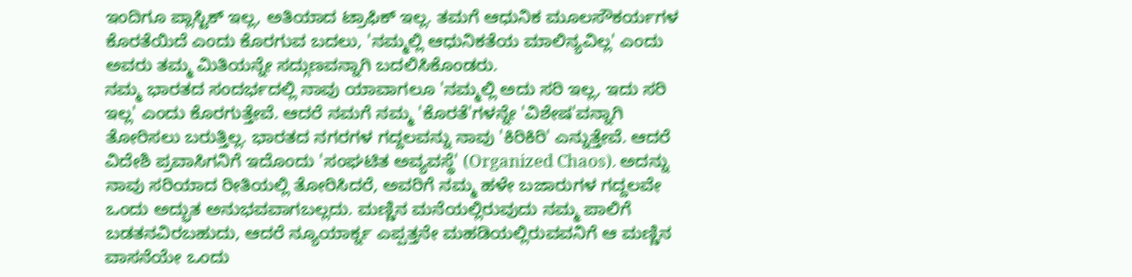ಇಂದಿಗೂ ಪ್ಲಾಸ್ಟಿಕ್ ಇಲ್ಲ, ಅತಿಯಾದ ಟ್ರಾಫಿಕ್ ಇಲ್ಲ. ತಮಗೆ ಆಧುನಿಕ ಮೂಲಸೌಕರ್ಯಗಳ ಕೊರತೆಯಿದೆ ಎಂದು ಕೊರಗುವ ಬದಲು, 'ನಮ್ಮಲ್ಲಿ ಆಧುನಿಕತೆಯ ಮಾಲಿನ್ಯವಿಲ್ಲ' ಎಂದು ಅವರು ತಮ್ಮ ಮಿತಿಯನ್ನೇ ಸದ್ಗುಣವನ್ನಾಗಿ ಬದಲಿಸಿಕೊಂಡರು.
ನಮ್ಮ ಭಾರತದ ಸಂದರ್ಭದಲ್ಲಿ ನಾವು ಯಾವಾಗಲೂ 'ನಮ್ಮಲ್ಲಿ ಅದು ಸರಿ ಇಲ್ಲ, ಇದು ಸರಿ ಇಲ್ಲ' ಎಂದು ಕೊರಗುತ್ತೇವೆ. ಆದರೆ ನಮಗೆ ನಮ್ಮ 'ಕೊರತೆ'ಗಳನ್ನೇ 'ವಿಶೇಷ'ವನ್ನಾಗಿ ತೋರಿಸಲು ಬರುತ್ತಿಲ್ಲ. ಭಾರತದ ನಗರಗಳ ಗದ್ದಲವನ್ನು ನಾವು 'ಕಿರಿಕಿರಿ' ಎನ್ನುತ್ತೇವೆ. ಆದರೆ ವಿದೇಶಿ ಪ್ರವಾಸಿಗನಿಗೆ ಇದೊಂದು 'ಸಂಘಟಿತ ಅವ್ಯವಸ್ಥೆ' (Organized Chaos). ಅದನ್ನು ನಾವು ಸರಿಯಾದ ರೀತಿಯಲ್ಲಿ ತೋರಿಸಿದರೆ, ಅವರಿಗೆ ನಮ್ಮ ಹಳೇ ಬಜಾರುಗಳ ಗದ್ದಲವೇ ಒಂದು ಅದ್ಭುತ ಅನುಭವವಾಗಬಲ್ಲದು. ಮಣ್ಣಿನ ಮನೆಯಲ್ಲಿರುವುದು ನಮ್ಮ ಪಾಲಿಗೆ ಬಡತನವಿರಬಹುದು, ಆದರೆ ನ್ಯೂಯಾರ್ಕ್ನ ಎಪ್ಪತ್ತನೇ ಮಹಡಿಯಲ್ಲಿರುವವನಿಗೆ ಆ ಮಣ್ಣಿನ ವಾಸನೆಯೇ ಒಂದು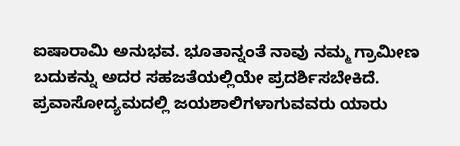ಐಷಾರಾಮಿ ಅನುಭವ. ಭೂತಾನ್ನಂತೆ ನಾವು ನಮ್ಮ ಗ್ರಾಮೀಣ ಬದುಕನ್ನು ಅದರ ಸಹಜತೆಯಲ್ಲಿಯೇ ಪ್ರದರ್ಶಿಸಬೇಕಿದೆ.
ಪ್ರವಾಸೋದ್ಯಮದಲ್ಲಿ ಜಯಶಾಲಿಗಳಾಗುವವರು ಯಾರು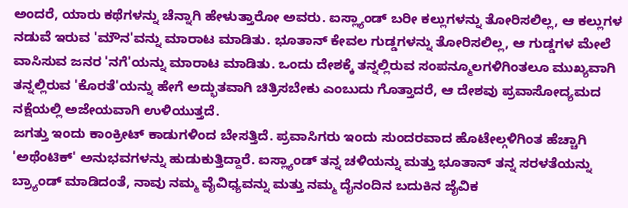ಅಂದರೆ, ಯಾರು ಕಥೆಗಳನ್ನು ಚೆನ್ನಾಗಿ ಹೇಳುತ್ತಾರೋ ಅವರು. ಐಸ್ಲ್ಯಾಂಡ್ ಬರೀ ಕಲ್ಲುಗಳನ್ನು ತೋರಿಸಲಿಲ್ಲ, ಆ ಕಲ್ಲುಗಳ ನಡುವೆ ಇರುವ 'ಮೌನ'ವನ್ನು ಮಾರಾಟ ಮಾಡಿತು. ಭೂತಾನ್ ಕೇವಲ ಗುಡ್ಡಗಳನ್ನು ತೋರಿಸಲಿಲ್ಲ, ಆ ಗುಡ್ಡಗಳ ಮೇಲೆ ವಾಸಿಸುವ ಜನರ 'ನಗೆ'ಯನ್ನು ಮಾರಾಟ ಮಾಡಿತು. ಒಂದು ದೇಶಕ್ಕೆ ತನ್ನಲ್ಲಿರುವ ಸಂಪನ್ಮೂಲಗಳಿಗಿಂತಲೂ ಮುಖ್ಯವಾಗಿ ತನ್ನಲ್ಲಿರುವ 'ಕೊರತೆ'ಯನ್ನು ಹೇಗೆ ಅದ್ಭುತವಾಗಿ ಚಿತ್ರಿಸಬೇಕು ಎಂಬುದು ಗೊತ್ತಾದರೆ, ಆ ದೇಶವು ಪ್ರವಾಸೋದ್ಯಮದ ನಕ್ಷೆಯಲ್ಲಿ ಅಜೇಯವಾಗಿ ಉಳಿಯುತ್ತದೆ.
ಜಗತ್ತು ಇಂದು ಕಾಂಕ್ರೀಟ್ ಕಾಡುಗಳಿಂದ ಬೇಸತ್ತಿದೆ. ಪ್ರವಾಸಿಗರು ಇಂದು ಸುಂದರವಾದ ಹೊಟೇಲ್ಗಳಿಗಿಂತ ಹೆಚ್ಚಾಗಿ 'ಅಥೆಂಟಿಕ್' ಅನುಭವಗಳನ್ನು ಹುಡುಕುತ್ತಿದ್ದಾರೆ. ಐಸ್ಲ್ಯಾಂಡ್ ತನ್ನ ಚಳಿಯನ್ನು ಮತ್ತು ಭೂತಾನ್ ತನ್ನ ಸರಳತೆಯನ್ನು ಬ್ರ್ಯಾಂಡ್ ಮಾಡಿದಂತೆ, ನಾವು ನಮ್ಮ ವೈವಿಧ್ಯವನ್ನು ಮತ್ತು ನಮ್ಮ ದೈನಂದಿನ ಬದುಕಿನ ಜೈವಿಕ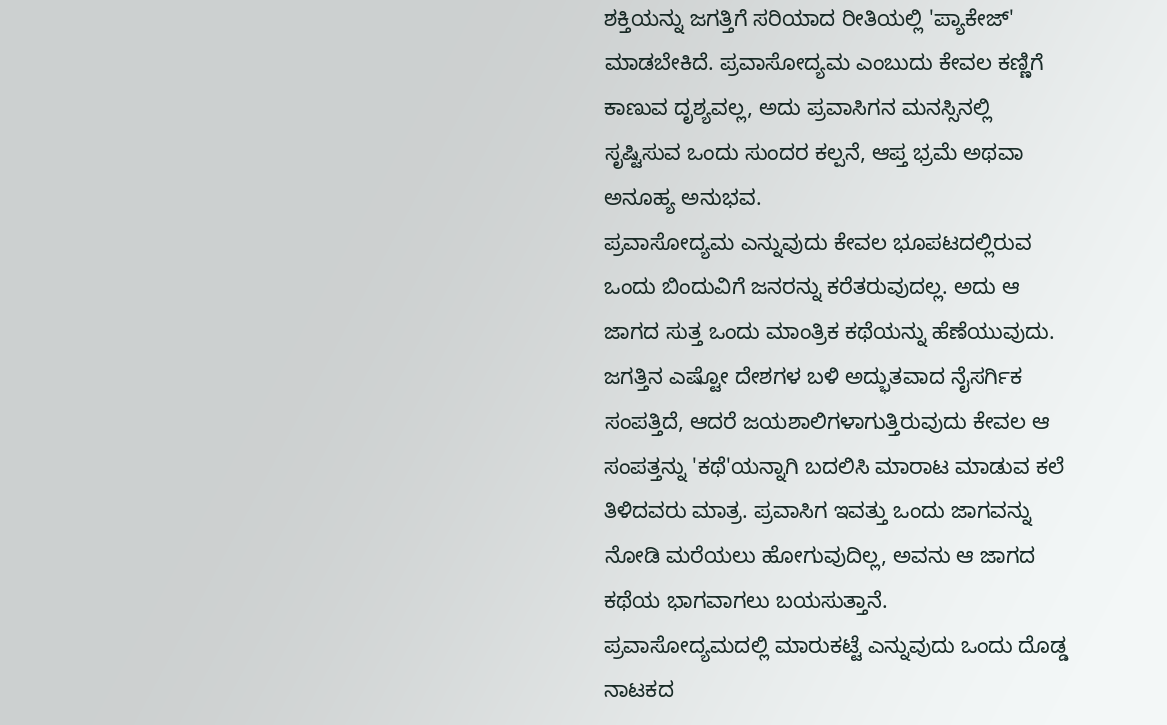ಶಕ್ತಿಯನ್ನು ಜಗತ್ತಿಗೆ ಸರಿಯಾದ ರೀತಿಯಲ್ಲಿ 'ಪ್ಯಾಕೇಜ್' ಮಾಡಬೇಕಿದೆ. ಪ್ರವಾಸೋದ್ಯಮ ಎಂಬುದು ಕೇವಲ ಕಣ್ಣಿಗೆ ಕಾಣುವ ದೃಶ್ಯವಲ್ಲ, ಅದು ಪ್ರವಾಸಿಗನ ಮನಸ್ಸಿನಲ್ಲಿ ಸೃಷ್ಟಿಸುವ ಒಂದು ಸುಂದರ ಕಲ್ಪನೆ, ಆಪ್ತ ಭ್ರಮೆ ಅಥವಾ ಅನೂಹ್ಯ ಅನುಭವ.
ಪ್ರವಾಸೋದ್ಯಮ ಎನ್ನುವುದು ಕೇವಲ ಭೂಪಟದಲ್ಲಿರುವ ಒಂದು ಬಿಂದುವಿಗೆ ಜನರನ್ನು ಕರೆತರುವುದಲ್ಲ. ಅದು ಆ ಜಾಗದ ಸುತ್ತ ಒಂದು ಮಾಂತ್ರಿಕ ಕಥೆಯನ್ನು ಹೆಣೆಯುವುದು. ಜಗತ್ತಿನ ಎಷ್ಟೋ ದೇಶಗಳ ಬಳಿ ಅದ್ಭುತವಾದ ನೈಸರ್ಗಿಕ ಸಂಪತ್ತಿದೆ, ಆದರೆ ಜಯಶಾಲಿಗಳಾಗುತ್ತಿರುವುದು ಕೇವಲ ಆ ಸಂಪತ್ತನ್ನು 'ಕಥೆ'ಯನ್ನಾಗಿ ಬದಲಿಸಿ ಮಾರಾಟ ಮಾಡುವ ಕಲೆ ತಿಳಿದವರು ಮಾತ್ರ. ಪ್ರವಾಸಿಗ ಇವತ್ತು ಒಂದು ಜಾಗವನ್ನು ನೋಡಿ ಮರೆಯಲು ಹೋಗುವುದಿಲ್ಲ, ಅವನು ಆ ಜಾಗದ ಕಥೆಯ ಭಾಗವಾಗಲು ಬಯಸುತ್ತಾನೆ.
ಪ್ರವಾಸೋದ್ಯಮದಲ್ಲಿ ಮಾರುಕಟ್ಟೆ ಎನ್ನುವುದು ಒಂದು ದೊಡ್ಡ ನಾಟಕದ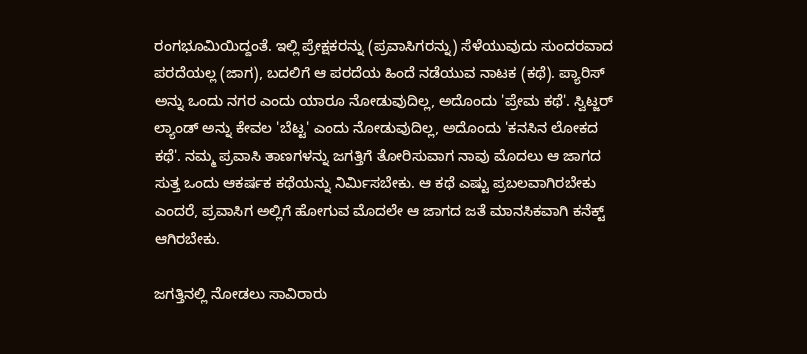ರಂಗಭೂಮಿಯಿದ್ದಂತೆ. ಇಲ್ಲಿ ಪ್ರೇಕ್ಷಕರನ್ನು (ಪ್ರವಾಸಿಗರನ್ನು) ಸೆಳೆಯುವುದು ಸುಂದರವಾದ ಪರದೆಯಲ್ಲ (ಜಾಗ), ಬದಲಿಗೆ ಆ ಪರದೆಯ ಹಿಂದೆ ನಡೆಯುವ ನಾಟಕ (ಕಥೆ). ಪ್ಯಾರಿಸ್ ಅನ್ನು ಒಂದು ನಗರ ಎಂದು ಯಾರೂ ನೋಡುವುದಿಲ್ಲ, ಅದೊಂದು 'ಪ್ರೇಮ ಕಥೆ'. ಸ್ವಿಟ್ಜರ್ ಲ್ಯಾಂಡ್ ಅನ್ನು ಕೇವಲ 'ಬೆಟ್ಟ' ಎಂದು ನೋಡುವುದಿಲ್ಲ, ಅದೊಂದು 'ಕನಸಿನ ಲೋಕದ ಕಥೆ'. ನಮ್ಮ ಪ್ರವಾಸಿ ತಾಣಗಳನ್ನು ಜಗತ್ತಿಗೆ ತೋರಿಸುವಾಗ ನಾವು ಮೊದಲು ಆ ಜಾಗದ ಸುತ್ತ ಒಂದು ಆಕರ್ಷಕ ಕಥೆಯನ್ನು ನಿರ್ಮಿಸಬೇಕು. ಆ ಕಥೆ ಎಷ್ಟು ಪ್ರಬಲವಾಗಿರಬೇಕು ಎಂದರೆ, ಪ್ರವಾಸಿಗ ಅಲ್ಲಿಗೆ ಹೋಗುವ ಮೊದಲೇ ಆ ಜಾಗದ ಜತೆ ಮಾನಸಿಕವಾಗಿ ಕನೆಕ್ಟ್ ಆಗಿರಬೇಕು.

ಜಗತ್ತಿನಲ್ಲಿ ನೋಡಲು ಸಾವಿರಾರು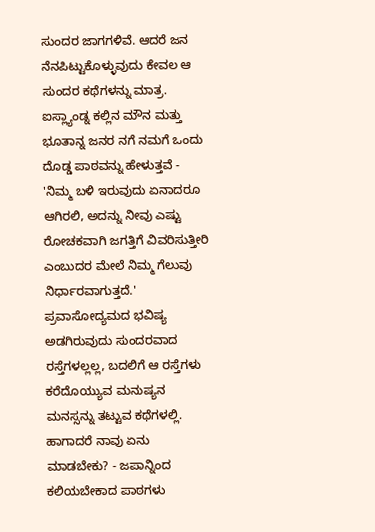ಸುಂದರ ಜಾಗಗಳಿವೆ. ಆದರೆ ಜನ ನೆನಪಿಟ್ಟುಕೊಳ್ಳುವುದು ಕೇವಲ ಆ ಸುಂದರ ಕಥೆಗಳನ್ನು ಮಾತ್ರ. ಐಸ್ಲ್ಯಾಂಡ್ನ ಕಲ್ಲಿನ ಮೌನ ಮತ್ತು ಭೂತಾನ್ನ ಜನರ ನಗೆ ನಮಗೆ ಒಂದು ದೊಡ್ಡ ಪಾಠವನ್ನು ಹೇಳುತ್ತವೆ - 'ನಿಮ್ಮ ಬಳಿ ಇರುವುದು ಏನಾದರೂ ಆಗಿರಲಿ, ಅದನ್ನು ನೀವು ಎಷ್ಟು ರೋಚಕವಾಗಿ ಜಗತ್ತಿಗೆ ವಿವರಿಸುತ್ತೀರಿ ಎಂಬುದರ ಮೇಲೆ ನಿಮ್ಮ ಗೆಲುವು ನಿರ್ಧಾರವಾಗುತ್ತದೆ.' ಪ್ರವಾಸೋದ್ಯಮದ ಭವಿಷ್ಯ ಅಡಗಿರುವುದು ಸುಂದರವಾದ ರಸ್ತೆಗಳಲ್ಲಲ್ಲ, ಬದಲಿಗೆ ಆ ರಸ್ತೆಗಳು ಕರೆದೊಯ್ಯುವ ಮನುಷ್ಯನ ಮನಸ್ಸನ್ನು ತಟ್ಟುವ ಕಥೆಗಳಲ್ಲಿ.
ಹಾಗಾದರೆ ನಾವು ಏನು ಮಾಡಬೇಕು? - ಜಪಾನ್ನಿಂದ ಕಲಿಯಬೇಕಾದ ಪಾಠಗಳು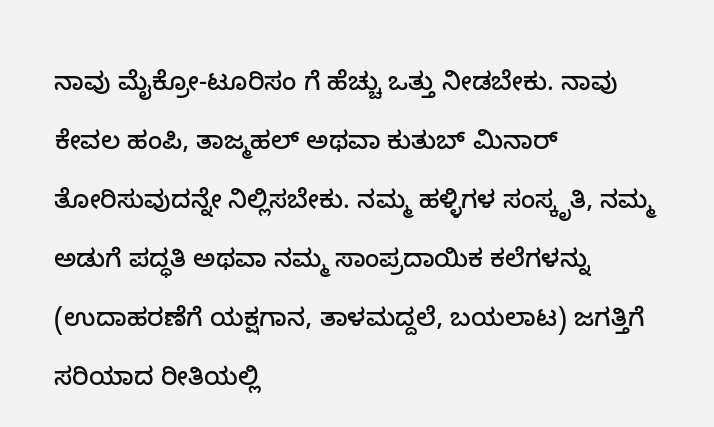ನಾವು ಮೈಕ್ರೋ-ಟೂರಿಸಂ ಗೆ ಹೆಚ್ಚು ಒತ್ತು ನೀಡಬೇಕು. ನಾವು ಕೇವಲ ಹಂಪಿ, ತಾಜ್ಮಹಲ್ ಅಥವಾ ಕುತುಬ್ ಮಿನಾರ್ ತೋರಿಸುವುದನ್ನೇ ನಿಲ್ಲಿಸಬೇಕು. ನಮ್ಮ ಹಳ್ಳಿಗಳ ಸಂಸ್ಕೃತಿ, ನಮ್ಮ ಅಡುಗೆ ಪದ್ಧತಿ ಅಥವಾ ನಮ್ಮ ಸಾಂಪ್ರದಾಯಿಕ ಕಲೆಗಳನ್ನು (ಉದಾಹರಣೆಗೆ ಯಕ್ಷಗಾನ, ತಾಳಮದ್ದಲೆ, ಬಯಲಾಟ) ಜಗತ್ತಿಗೆ ಸರಿಯಾದ ರೀತಿಯಲ್ಲಿ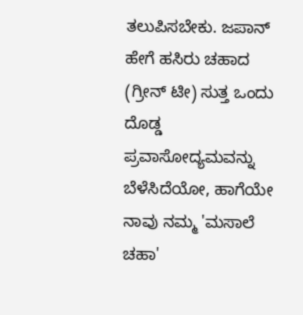ತಲುಪಿಸಬೇಕು. ಜಪಾನ್ ಹೇಗೆ ಹಸಿರು ಚಹಾದ (ಗ್ರೀನ್ ಟೀ) ಸುತ್ತ ಒಂದು ದೊಡ್ಡ ಪ್ರವಾಸೋದ್ಯಮವನ್ನು ಬೆಳೆಸಿದೆಯೋ, ಹಾಗೆಯೇ ನಾವು ನಮ್ಮ 'ಮಸಾಲೆ ಚಹಾ'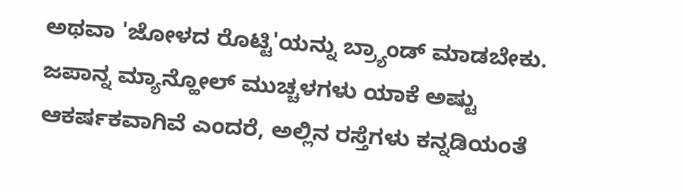ಅಥವಾ 'ಜೋಳದ ರೊಟ್ಟಿ'ಯನ್ನು ಬ್ರ್ಯಾಂಡ್ ಮಾಡಬೇಕು. ಜಪಾನ್ನ ಮ್ಯಾನ್ಹೋಲ್ ಮುಚ್ಚಳಗಳು ಯಾಕೆ ಅಷ್ಟು ಆಕರ್ಷಕವಾಗಿವೆ ಎಂದರೆ, ಅಲ್ಲಿನ ರಸ್ತೆಗಳು ಕನ್ನಡಿಯಂತೆ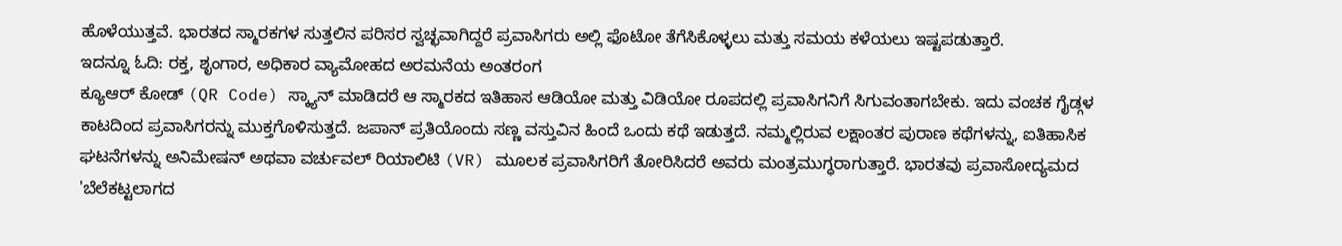ಹೊಳೆಯುತ್ತವೆ. ಭಾರತದ ಸ್ಮಾರಕಗಳ ಸುತ್ತಲಿನ ಪರಿಸರ ಸ್ವಚ್ಛವಾಗಿದ್ದರೆ ಪ್ರವಾಸಿಗರು ಅಲ್ಲಿ ಫೊಟೋ ತೆಗೆಸಿಕೊಳ್ಳಲು ಮತ್ತು ಸಮಯ ಕಳೆಯಲು ಇಷ್ಟಪಡುತ್ತಾರೆ.
ಇದನ್ನೂ ಓದಿ: ರಕ್ತ, ಶೃಂಗಾರ, ಅಧಿಕಾರ ವ್ಯಾಮೋಹದ ಅರಮನೆಯ ಅಂತರಂಗ
ಕ್ಯೂಆರ್ ಕೋಡ್ (QR Code) ಸ್ಕ್ಯಾನ್ ಮಾಡಿದರೆ ಆ ಸ್ಮಾರಕದ ಇತಿಹಾಸ ಆಡಿಯೋ ಮತ್ತು ವಿಡಿಯೋ ರೂಪದಲ್ಲಿ ಪ್ರವಾಸಿಗನಿಗೆ ಸಿಗುವಂತಾಗಬೇಕು. ಇದು ವಂಚಕ ಗೈಡ್ಗಳ ಕಾಟದಿಂದ ಪ್ರವಾಸಿಗರನ್ನು ಮುಕ್ತಗೊಳಿಸುತ್ತದೆ. ಜಪಾನ್ ಪ್ರತಿಯೊಂದು ಸಣ್ಣ ವಸ್ತುವಿನ ಹಿಂದೆ ಒಂದು ಕಥೆ ಇಡುತ್ತದೆ. ನಮ್ಮಲ್ಲಿರುವ ಲಕ್ಷಾಂತರ ಪುರಾಣ ಕಥೆಗಳನ್ನು, ಐತಿಹಾಸಿಕ ಘಟನೆಗಳನ್ನು ಅನಿಮೇಷನ್ ಅಥವಾ ವರ್ಚುವಲ್ ರಿಯಾಲಿಟಿ (VR) ಮೂಲಕ ಪ್ರವಾಸಿಗರಿಗೆ ತೋರಿಸಿದರೆ ಅವರು ಮಂತ್ರಮುಗ್ಧರಾಗುತ್ತಾರೆ. ಭಾರತವು ಪ್ರವಾಸೋದ್ಯಮದ 'ಬೆಲೆಕಟ್ಟಲಾಗದ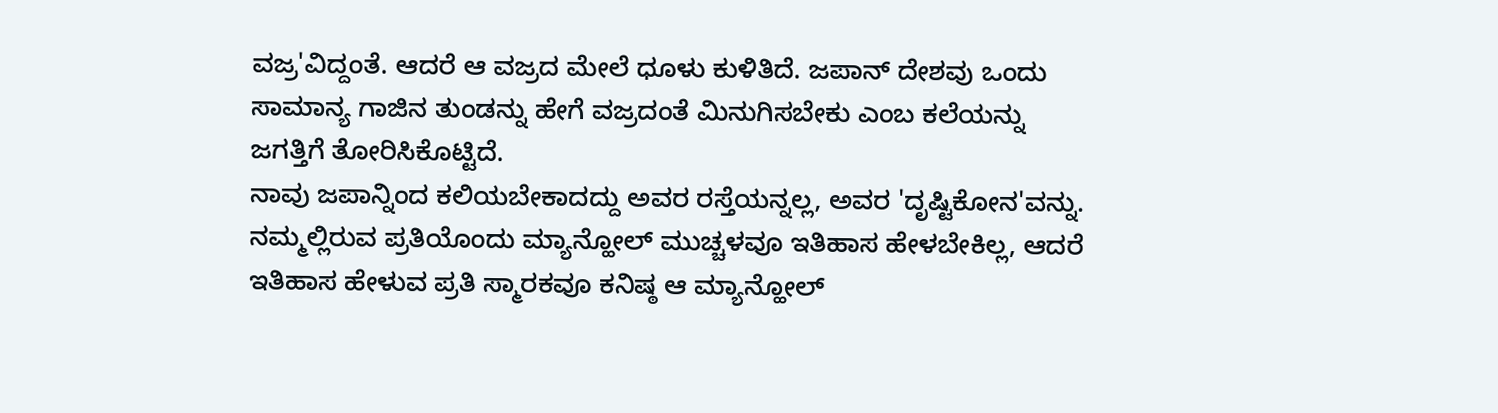ವಜ್ರ'ವಿದ್ದಂತೆ. ಆದರೆ ಆ ವಜ್ರದ ಮೇಲೆ ಧೂಳು ಕುಳಿತಿದೆ. ಜಪಾನ್ ದೇಶವು ಒಂದು ಸಾಮಾನ್ಯ ಗಾಜಿನ ತುಂಡನ್ನು ಹೇಗೆ ವಜ್ರದಂತೆ ಮಿನುಗಿಸಬೇಕು ಎಂಬ ಕಲೆಯನ್ನು ಜಗತ್ತಿಗೆ ತೋರಿಸಿಕೊಟ್ಟಿದೆ.
ನಾವು ಜಪಾನ್ನಿಂದ ಕಲಿಯಬೇಕಾದದ್ದು ಅವರ ರಸ್ತೆಯನ್ನಲ್ಲ, ಅವರ 'ದೃಷ್ಟಿಕೋನ'ವನ್ನು. ನಮ್ಮಲ್ಲಿರುವ ಪ್ರತಿಯೊಂದು ಮ್ಯಾನ್ಹೋಲ್ ಮುಚ್ಚಳವೂ ಇತಿಹಾಸ ಹೇಳಬೇಕಿಲ್ಲ, ಆದರೆ ಇತಿಹಾಸ ಹೇಳುವ ಪ್ರತಿ ಸ್ಮಾರಕವೂ ಕನಿಷ್ಠ ಆ ಮ್ಯಾನ್ಹೋಲ್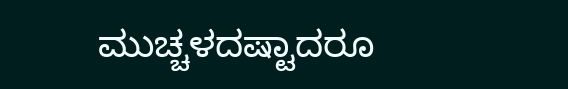ಮುಚ್ಚಳದಷ್ಟಾದರೂ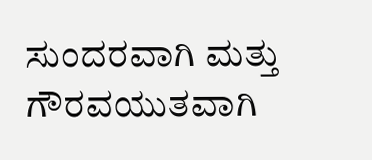ಸುಂದರವಾಗಿ ಮತ್ತು ಗೌರವಯುತವಾಗಿ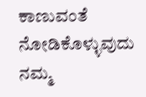ಕಾಣುವಂತೆ ನೋಡಿಕೊಳ್ಳುವುದು ನಮ್ಮ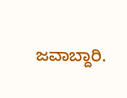ಜವಾಬ್ದಾರಿ.